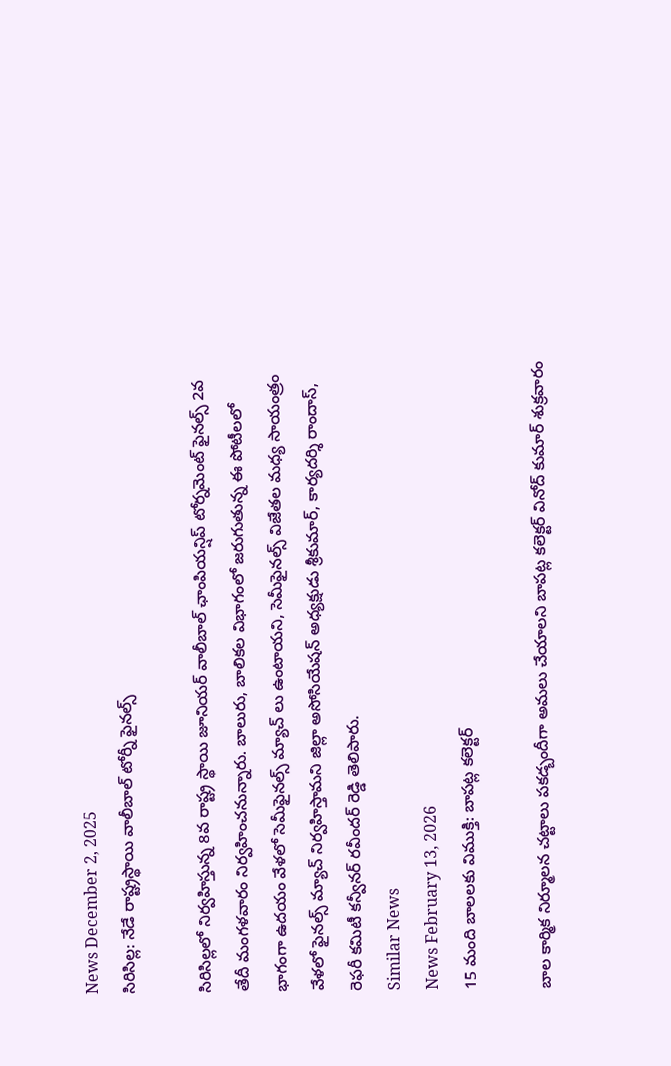News December 2, 2025
సిరిసిల్ల: నేడే రాష్ట్రస్థాయి వాలీబాల్ టోర్నీ ఫైనల్స్

సిరిసిల్లలో నిర్వహిస్తున్న 8వ రాష్ట్ర స్థాయి జూనియర్ వాలీబాల్ ఛాంపియన్షిప్ టోర్నమెంట్ ఫైనల్స్ 2వ తేదీ మంగళవారం నిర్వహించనున్నారు. బాలురు, బాలికల విభాగంలో జరుగుతున్న ఈ పోటీలలో భాగంగా ఉదయం వేళలో సెమీఫైనల్స్ మ్యాచ్ లు ఉంటాయని, సెమీఫైనల్స్ విజేతల మధ్య సాయంత్రం వేళలో ఫైనల్స్ మ్యాచ్ నిర్వహిస్తామని జిల్లా అసోసియేషన్ అధ్యక్షుడు శ్రీకుమార్, కార్యదర్శి రాందాస్, రెఫరీ కమిటీ కన్వీనర్ రవీందర్ రెడ్డి తెలిపారు.
Similar News
News February 13, 2026
15 మంది బాలలకు విముక్తి: బాపట్ల కలెక్టర్

బాల కార్మిక నిర్మూలన చట్టాలు పకడ్బందీగా అమలు చేయాలని బాపట్ల కలెక్టర్ వినోద్ కుమార్ శుక్రవారం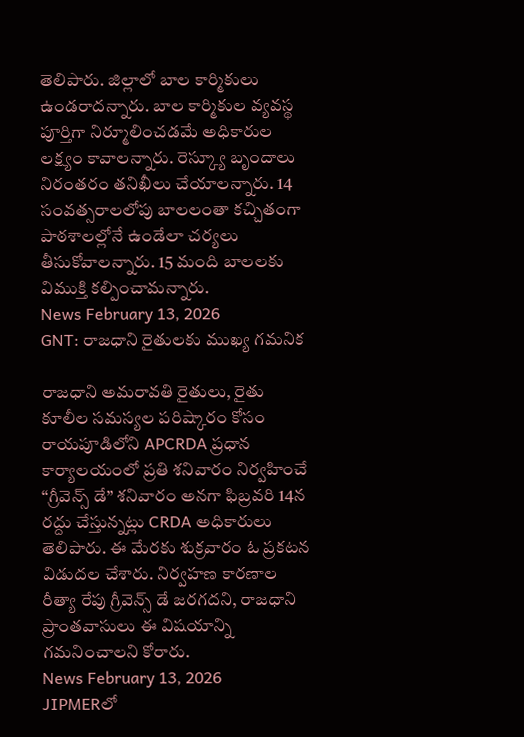తెలిపారు. జిల్లాలో బాల కార్మికులు ఉండరాదన్నారు. బాల కార్మికుల వ్యవస్థ పూర్తిగా నిర్మూలించడమే అధికారుల లక్ష్యం కావాలన్నారు. రెస్క్యూ బృందాలు నిరంతరం తనిఖీలు చేయాలన్నారు. 14 సంవత్సరాలలోపు బాలలంతా కచ్చితంగా పాఠశాలల్లోనే ఉండేలా చర్యలు తీసుకోవాలన్నారు. 15 మంది బాలలకు విముక్తి కల్పించామన్నారు.
News February 13, 2026
GNT: రాజధాని రైతులకు ముఖ్య గమనిక

రాజధాని అమరావతి రైతులు, రైతు కూలీల సమస్యల పరిష్కారం కోసం రాయపూడిలోని APCRDA ప్రధాన కార్యాలయంలో ప్రతి శనివారం నిర్వహించే “గ్రీవెన్స్ డే” శనివారం అనగా ఫిబ్రవరి 14న రద్దు చేస్తున్నట్లు CRDA అధికారులు తెలిపారు. ఈ మేరకు శుక్రవారం ఓ ప్రకటన విడుదల చేశారు. నిర్వహణ కారణాల రీత్యా రేపు గ్రీవెన్స్ డే జరగదని, రాజధాని ప్రాంతవాసులు ఈ విషయాన్ని గమనించాలని కోరారు.
News February 13, 2026
JIPMERలో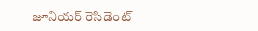జూనియర్ రెసిడెంట్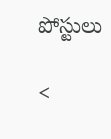పోస్టులు

<